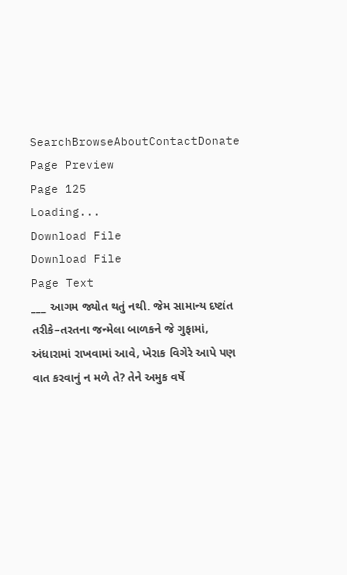SearchBrowseAboutContactDonate
Page Preview
Page 125
Loading...
Download File
Download File
Page Text
___ આગમ જ્યોત થતું નથી. જેમ સામાન્ય દષ્ટાંત તરીકે–તરતના જન્મેલા બાળકને જે ગુફામાં, અંધારામાં રાખવામાં આવે, ખેરાક વિગેરે આપે પણ વાત કરવાનું ન મળે તે? તેને અમુક વર્ષે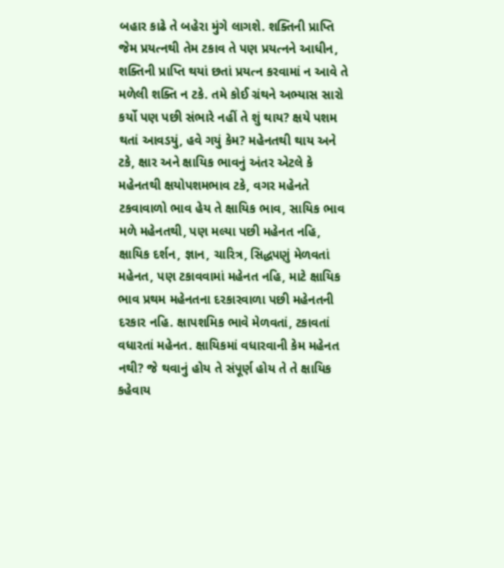બહાર કાઢે તે બહેરા મુંગે લાગશે. શક્તિની પ્રાપ્તિ જેમ પ્રયત્નથી તેમ ટકાવ તે પણ પ્રયત્નને આધીન, શક્તિની પ્રાપ્તિ થયાં છતાં પ્રયત્ન કરવામાં ન આવે તે મળેલી શક્તિ ન ટકે. તમે કોઈ ગ્રંથને અભ્યાસ સારો કર્યો પણ પછી સંભારે નહીં તે શું થાય? ક્ષયે પશમ થતાં આવડયું, હવે ગયું કેમ? મહેનતથી થાય અને ટકે, ક્ષાર અને ક્ષાયિક ભાવનું અંતર એટલે કે મહેનતથી ક્ષયોપશમભાવ ટકે, વગર મહેનતે ટકવાવાળો ભાવ હેય તે ક્ષાયિક ભાવ, સાયિક ભાવ મળે મહેનતથી, પણ મલ્યા પછી મહેનત નહિ, ક્ષાયિક દર્શન, જ્ઞાન, ચારિત્ર, સિદ્ધપણું મેળવતાં મહેનત, પણ ટકાવવામાં મહેનત નહિ, માટે ક્ષાયિક ભાવ પ્રથમ મહેનતના દરકારવાળા પછી મહેનતની દરકાર નહિ. ક્ષાપશમિક ભાવે મેળવતાં, ટકાવતાં વધારતાં મહેનત. ક્ષાયિકમાં વધારવાની કેમ મહેનત નથી? જે થવાનું હોય તે સંપૂર્ણ હોય તે તે ક્ષાયિક કહેવાય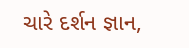ચારે દર્શન જ્ઞાન,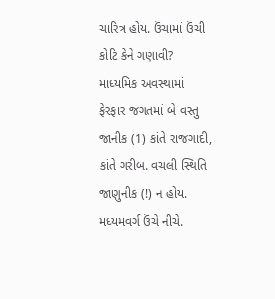ચારિત્ર હોય. ઉંચામાં ઉંચી કોટિ કેને ગણાવી? માધ્યમિક અવસ્થામાં ફેરફાર જગતમાં બે વસ્તુ જાનીક (1) કાંતે રાજગાદી, કાંતે ગરીબ. વચલી સ્થિતિ જાણુનીક (!) ન હોય. મધ્યમવર્ગ ઉંચે નીચે.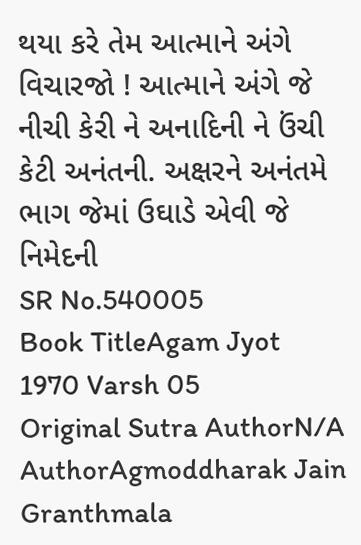થયા કરે તેમ આત્માને અંગે વિચારજો ! આત્માને અંગે જે નીચી કેરી ને અનાદિની ને ઉંચી કેટી અનંતની. અક્ષરને અનંતમે ભાગ જેમાં ઉઘાડે એવી જે નિમેદની
SR No.540005
Book TitleAgam Jyot 1970 Varsh 05
Original Sutra AuthorN/A
AuthorAgmoddharak Jain Granthmala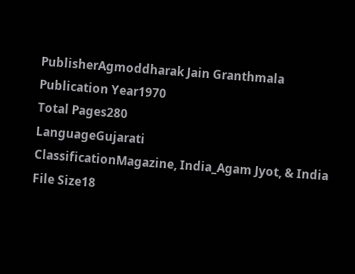PublisherAgmoddharak Jain Granthmala
Publication Year1970
Total Pages280
LanguageGujarati
ClassificationMagazine, India_Agam Jyot, & India
File Size18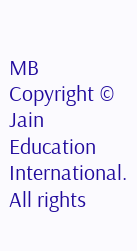MB
Copyright © Jain Education International. All rights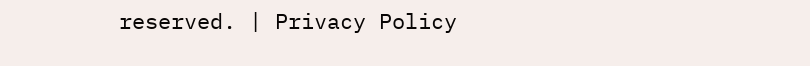reserved. | Privacy Policy